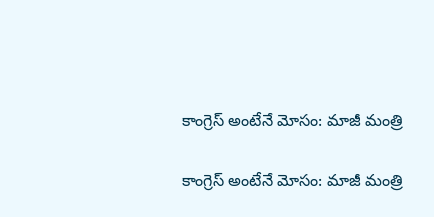కాంగ్రెస్ అంటేనే మోసం: మాజీ మంత్రి

కాంగ్రెస్ అంటేనే మోసం: మాజీ మంత్రి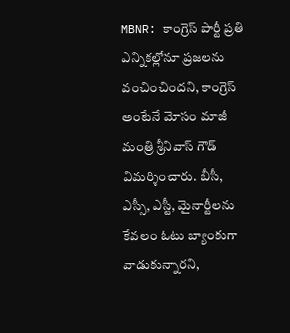MBNR: కాంగ్రెస్ పార్టీ ప్రతి ఎన్నికల్లోనూ ప్రజలను వంచించిందని, కాంగ్రెస్ అంటేనే మోసం మాజీ మంత్రి శ్రీనివాస్ గౌడ్ విమర్శించారు. బీసీ, ఎస్సీ, ఎస్టీ, మైనార్టీలను కేవలం ఓటు బ్యాంకుగా వాడుకున్నారని,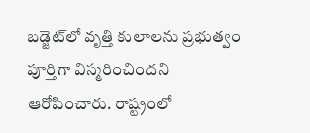బడ్జెట్‌లో వృత్తి కులాలను ప్రభుత్వం పూర్తిగా విస్మరించిందని ఆరోపించారు. రాష్ట్రంలో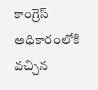కాంగ్రెస్ అధికారంలోకి వచ్చిన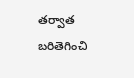తర్వాత బరితెగించి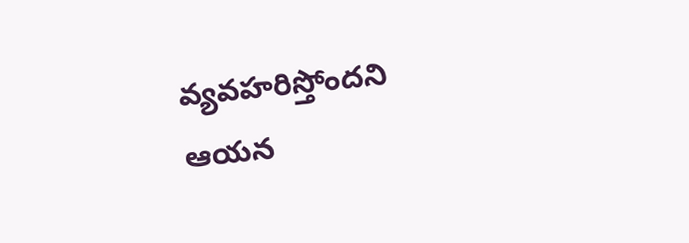వ్యవహరిస్తోందని ఆయన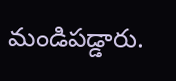మండిపడ్డారు.